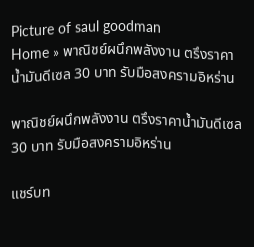Picture of saul goodman
Home » พาณิชย์ผนึกพลังงาน ตรึงราคาน้ำมันดีเซล 30 บาท รับมือสงครามอิหร่าน

พาณิชย์ผนึกพลังงาน ตรึงราคาน้ำมันดีเซล 30 บาท รับมือสงครามอิหร่าน

แชร์บท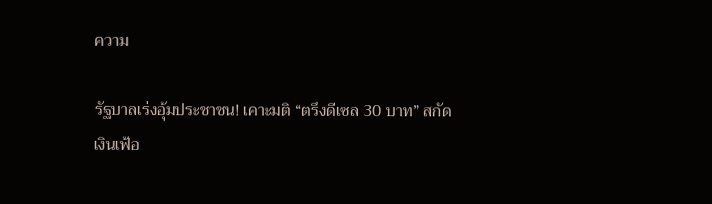ความ

รัฐบาลเร่งอุ้มประชาชน! เคาะมติ “ตรึงดีเซล 30 บาท” สกัดเงินเฟ้อ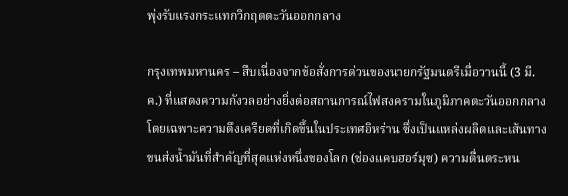พุ่งรับแรงกระแทกวิกฤตตะวันออกกลาง

กรุงเทพมหานคร – สืบเนื่องจากข้อสั่งการด่วนของนายกรัฐมนตรีเมื่อวานนี้ (3 มี.ค.) ที่แสดงความกังวลอย่างยิ่งต่อสถานการณ์ไฟสงครามในภูมิภาคตะวันออกกลาง โดยเฉพาะความตึงเครียดที่เกิดขึ้นในประเทศอิหร่าน ซึ่งเป็นแหล่งผลิตและเส้นทางขนส่งน้ำมันที่สำคัญที่สุดแห่งหนึ่งของโลก (ช่องแคบฮอร์มุซ) ความตื่นตระหน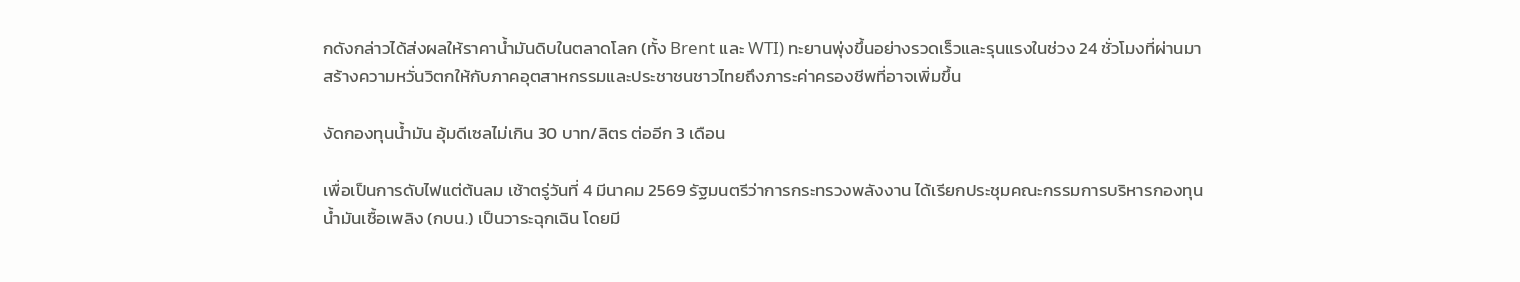กดังกล่าวได้ส่งผลให้ราคาน้ำมันดิบในตลาดโลก (ทั้ง Brent และ WTI) ทะยานพุ่งขึ้นอย่างรวดเร็วและรุนแรงในช่วง 24 ชั่วโมงที่ผ่านมา สร้างความหวั่นวิตกให้กับภาคอุตสาหกรรมและประชาชนชาวไทยถึงภาระค่าครองชีพที่อาจเพิ่มขึ้น

งัดกองทุนน้ำมัน อุ้มดีเซลไม่เกิน 30 บาท/ลิตร ต่ออีก 3 เดือน

เพื่อเป็นการดับไฟแต่ต้นลม เช้าตรู่วันที่ 4 มีนาคม 2569 รัฐมนตรีว่าการกระทรวงพลังงาน ได้เรียกประชุมคณะกรรมการบริหารกองทุนน้ำมันเชื้อเพลิง (กบน.) เป็นวาระฉุกเฉิน โดยมี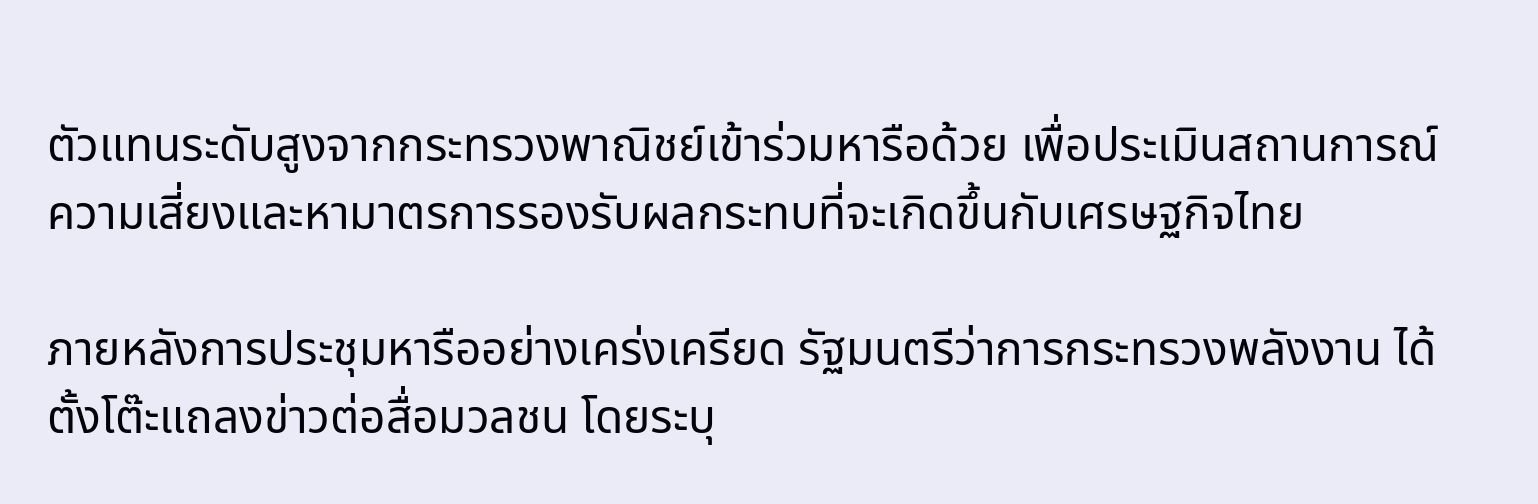ตัวแทนระดับสูงจากกระทรวงพาณิชย์เข้าร่วมหารือด้วย เพื่อประเมินสถานการณ์ความเสี่ยงและหามาตรการรองรับผลกระทบที่จะเกิดขึ้นกับเศรษฐกิจไทย

ภายหลังการประชุมหารืออย่างเคร่งเครียด รัฐมนตรีว่าการกระทรวงพลังงาน ได้ตั้งโต๊ะแถลงข่าวต่อสื่อมวลชน โดยระบุ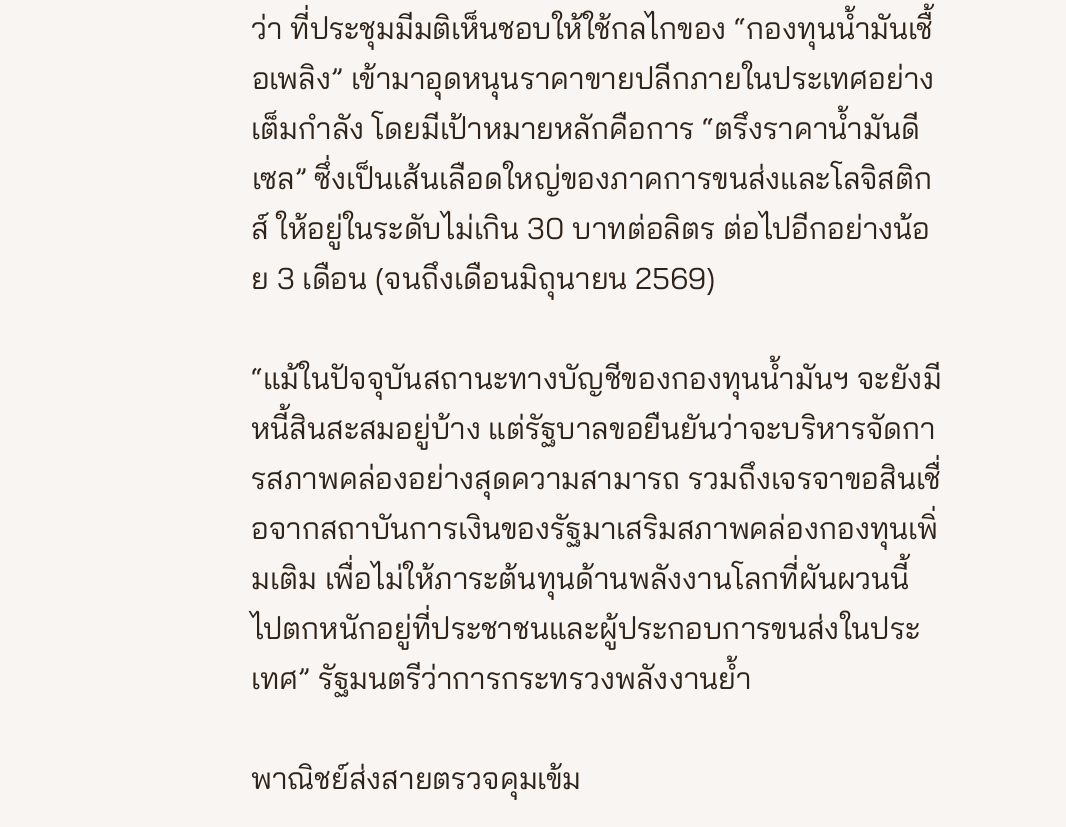ว่า ที่ประชุมมีมติเห็นชอบให้ใช้กลไกของ “กองทุนน้ำมันเชื้อเพลิง” เข้ามาอุดหนุนราคาขายปลีกภายในประเทศอย่างเต็มกำลัง โดยมีเป้าหมายหลักคือการ “ตรึงราคาน้ำมันดีเซล” ซึ่งเป็นเส้นเลือดใหญ่ของภาคการขนส่งและโลจิสติกส์ ให้อยู่ในระดับไม่เกิน 30 บาทต่อลิตร ต่อไปอีกอย่างน้อย 3 เดือน (จนถึงเดือนมิถุนายน 2569)

“แม้ในปัจจุบันสถานะทางบัญชีของกองทุนน้ำมันฯ จะยังมีหนี้สินสะสมอยู่บ้าง แต่รัฐบาลขอยืนยันว่าจะบริหารจัดการสภาพคล่องอย่างสุดความสามารถ รวมถึงเจรจาขอสินเชื่อจากสถาบันการเงินของรัฐมาเสริมสภาพคล่องกองทุนเพิ่มเติม เพื่อไม่ให้ภาระต้นทุนด้านพลังงานโลกที่ผันผวนนี้ ไปตกหนักอยู่ที่ประชาชนและผู้ประกอบการขนส่งในประเทศ” รัฐมนตรีว่าการกระทรวงพลังงานย้ำ

พาณิชย์ส่งสายตรวจคุมเข้ม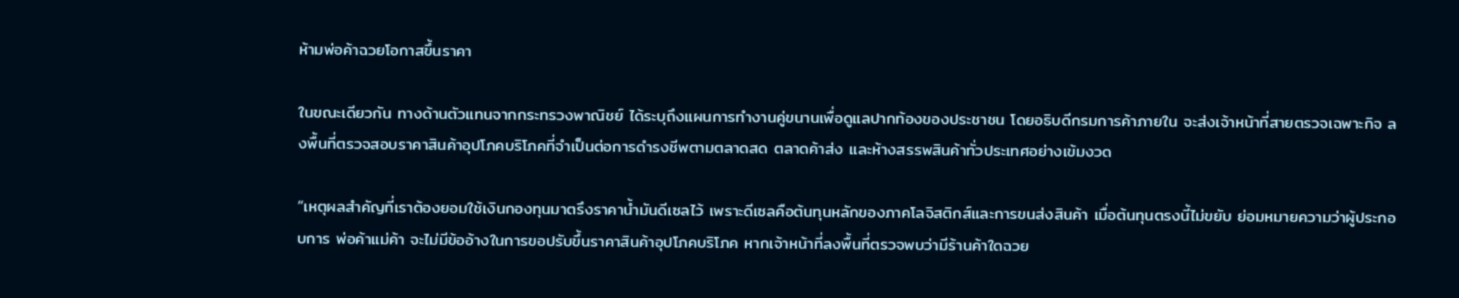ห้ามพ่อค้าฉวยโอกาสขึ้นราคา

ในขณะเดียวกัน ทางด้านตัวแทนจากกระทรวงพาณิชย์ ได้ระบุถึงแผนการทำงานคู่ขนานเพื่อดูแลปากท้องของประชาชน โดยอธิบดีกรมการค้าภายใน จะส่งเจ้าหน้าที่สายตรวจเฉพาะกิจ ลงพื้นที่ตรวจสอบราคาสินค้าอุปโภคบริโภคที่จำเป็นต่อการดำรงชีพตามตลาดสด ตลาดค้าส่ง และห้างสรรพสินค้าทั่วประเทศอย่างเข้มงวด

“เหตุผลสำคัญที่เราต้องยอมใช้เงินกองทุนมาตรึงราคาน้ำมันดีเซลไว้ เพราะดีเซลคือต้นทุนหลักของภาคโลจิสติกส์และการขนส่งสินค้า เมื่อต้นทุนตรงนี้ไม่ขยับ ย่อมหมายความว่าผู้ประกอบการ พ่อค้าแม่ค้า จะไม่มีข้ออ้างในการขอปรับขึ้นราคาสินค้าอุปโภคบริโภค หากเจ้าหน้าที่ลงพื้นที่ตรวจพบว่ามีร้านค้าใดฉวย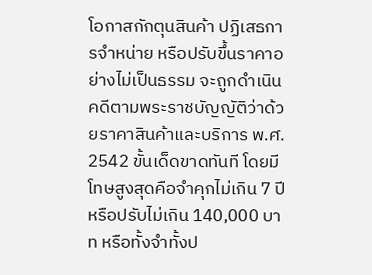โอกาสกักตุนสินค้า ปฏิเสธการจำหน่าย หรือปรับขึ้นราคาอย่างไม่เป็นธรรม จะถูกดำเนินคดีตามพระราชบัญญัติว่าด้วยราคาสินค้าและบริการ พ.ศ. 2542 ขั้นเด็ดขาดทันที โดยมีโทษสูงสุดคือจำคุกไม่เกิน 7 ปี หรือปรับไม่เกิน 140,000 บาท หรือทั้งจำทั้งป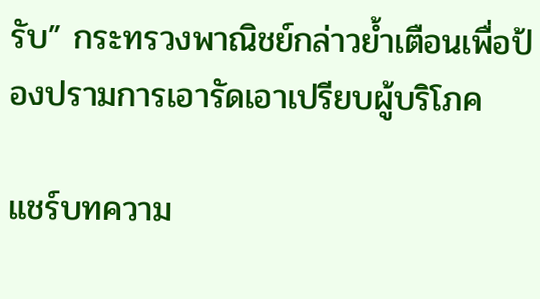รับ” กระทรวงพาณิชย์กล่าวย้ำเตือนเพื่อป้องปรามการเอารัดเอาเปรียบผู้บริโภค

แชร์บทความ